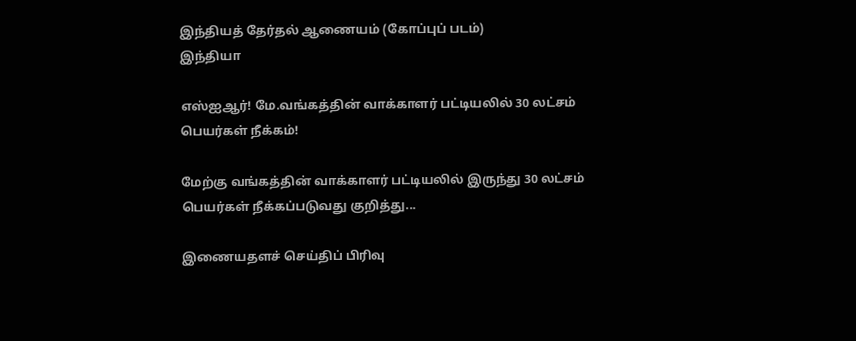இந்தியத் தேர்தல் ஆணையம் (கோப்புப் படம்)
இந்தியா

எஸ்ஐஆர்! மே.வங்கத்தின் வாக்காளர் பட்டியலில் 30 லட்சம் பெயர்கள் நீக்கம்!

மேற்கு வங்கத்தின் வாக்காளர் பட்டியலில் இருந்து 30 லட்சம் பெயர்கள் நீக்கப்படுவது குறித்து...

இணையதளச் செய்திப் பிரிவு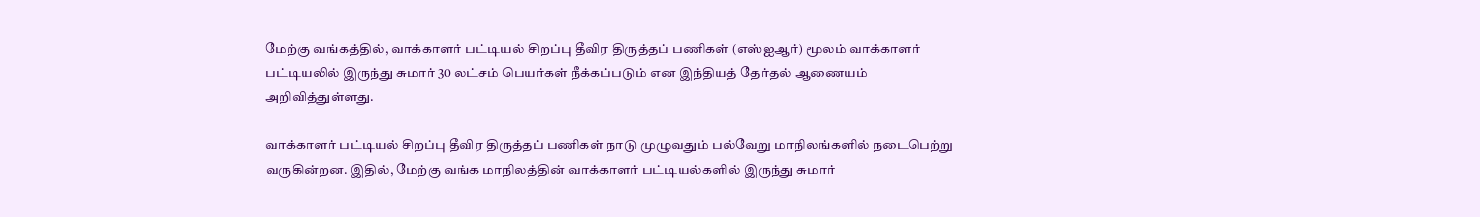மேற்கு வங்கத்தில், வாக்காளர் பட்டியல் சிறப்பு தீவிர திருத்தப் பணிகள் (எஸ்ஐஆர்) மூலம் வாக்காளர் பட்டியலில் இருந்து சுமார் 30 லட்சம் பெயர்கள் நீக்கப்படும் என இந்தியத் தேர்தல் ஆணையம் அறிவித்துள்ளது.

வாக்காளர் பட்டியல் சிறப்பு தீவிர திருத்தப் பணிகள் நாடு முழுவதும் பல்வேறு மாநிலங்களில் நடைபெற்று வருகின்றன. இதில், மேற்கு வங்க மாநிலத்தின் வாக்காளர் பட்டியல்களில் இருந்து சுமார்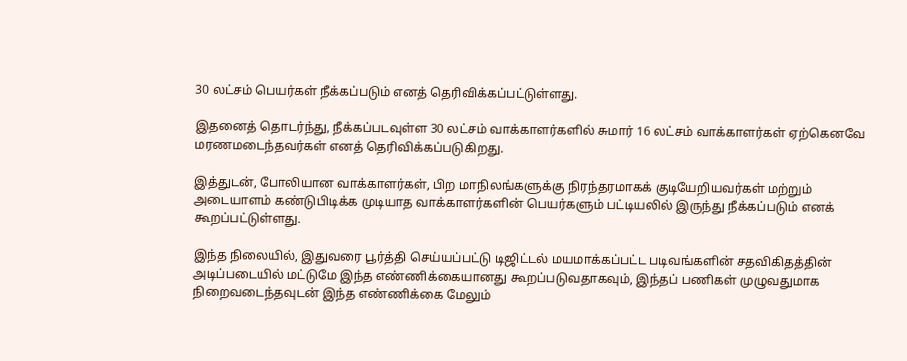30 லட்சம் பெயர்கள் நீக்கப்படும் எனத் தெரிவிக்கப்பட்டுள்ளது.

இதனைத் தொடர்ந்து, நீக்கப்படவுள்ள 30 லட்சம் வாக்காளர்களில் சுமார் 16 லட்சம் வாக்காளர்கள் ஏற்கெனவே மரணமடைந்தவர்கள் எனத் தெரிவிக்கப்படுகிறது.

இத்துடன், போலியான வாக்காளர்கள், பிற மாநிலங்களுக்கு நிரந்தரமாகக் குடியேறியவர்கள் மற்றும் அடையாளம் கண்டுபிடிக்க முடியாத வாக்காளர்களின் பெயர்களும் பட்டியலில் இருந்து நீக்கப்படும் எனக் கூறப்பட்டுள்ளது.

இந்த நிலையில், இதுவரை பூர்த்தி செய்யப்பட்டு டிஜிட்டல் மயமாக்கப்பட்ட படிவங்களின் சதவிகிதத்தின் அடிப்படையில் மட்டுமே இந்த எண்ணிக்கையானது கூறப்படுவதாகவும், இந்தப் பணிகள் முழுவதுமாக நிறைவடைந்தவுடன் இந்த எண்ணிக்கை மேலும்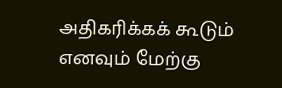அதிகரிக்கக் கூடும் எனவும் மேற்கு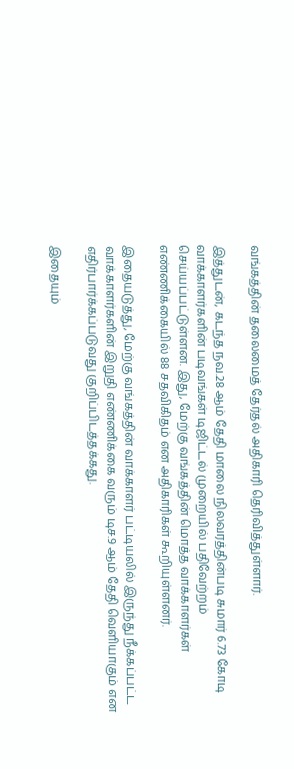வங்கத்தின் தலைமைத் தேர்தல் அதிகாரி தெரிவித்துள்ளார்.

இத்துடன், கடந்த நவ.28 ஆம் தேதி மாலை நிலவரத்தின்படி சுமார் 6.73 கோடி வாக்காளர்களின் படிவங்கள் டிஜிட்டல் முறையில் பதிவேற்றம் செய்யப்பட்டுள்ளன. இது, மேற்கு வங்கத்தின் மொத்த வாக்காளர்கள் எண்ணிக்கையில் 88 சதவிகிதம் என அதிகாரிகள் கூறியுள்ளனர்.

இதையடுத்து, மேற்கு வங்கத்தின் வாக்காளர் பட்டியலில் இருந்து நீக்கப்பட்ட வாக்காளர்களின் இறுதி எண்ணிக்கை வரும் டிச.9 ஆம் தேதி வெளியாகும் என எதிர்பார்க்கப்படுவது குறிப்பிடத்தக்கது.

இதையும்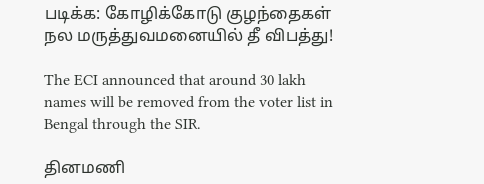படிக்க: கோழிக்கோடு குழந்தைகள் நல மருத்துவமனையில் தீ விபத்து!

The ECI announced that around 30 lakh names will be removed from the voter list in Bengal through the SIR.

தினமணி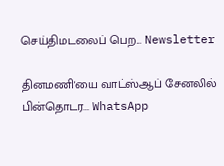செய்திமடலைப் பெற... Newsletter

தினமணி'யை வாட்ஸ்ஆப் சேனலில் பின்தொடர... WhatsApp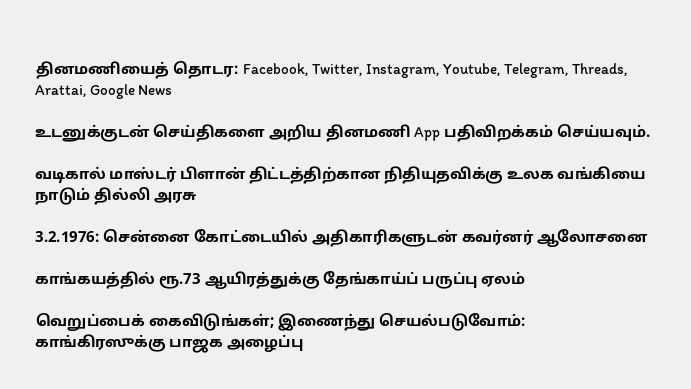தினமணியைத் தொடர: Facebook, Twitter, Instagram, Youtube, Telegram, Threads, Arattai, Google News

உடனுக்குடன் செய்திகளை அறிய தினமணி App பதிவிறக்கம் செய்யவும்.

வடிகால் மாஸ்டர் பிளான் திட்டத்திற்கான நிதியுதவிக்கு உலக வங்கியை நாடும் தில்லி அரசு

3.2.1976: சென்னை கோட்டையில் அதிகாரிகளுடன் கவர்னர் ஆலோசனை

காங்கயத்தில் ரூ.73 ஆயிரத்துக்கு தேங்காய்ப் பருப்பு ஏலம்

வெறுப்பைக் கைவிடுங்கள்; இணைந்து செயல்படுவோம்: காங்கிரஸுக்கு பாஜக அழைப்பு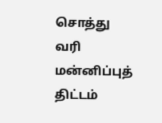சொத்து வரி மன்னிப்புத் திட்டம்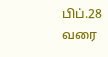பிப்.28 வரை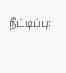நீட்டிப்பு: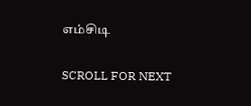எம்சிடி

SCROLL FOR NEXT